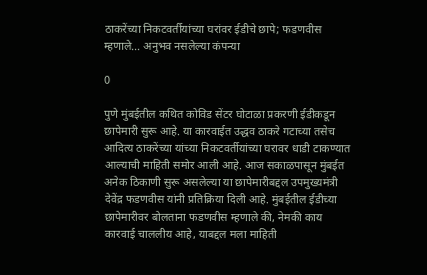ठाकरेंच्या निकटवर्तीयांच्या घरांवर ईडीचे छापे; फडणवीस म्हणाले… अनुभव नसलेल्या कंपन्या

0

पुणे मुंबईतील कथित कोविड सेंटर घोटाळा प्रकरणी ईडीकडून छापेमारी सुरू आहे. या कारवाईत उद्धव ठाकरे गटाच्या तसेच आदित्य ठाकरेंच्या यांच्या निकटवर्तीयांच्या घरावर धाडी टाकण्यात आल्याची माहिती समोर आली आहे. आज सकाळपासून मुंबईत अनेक ठिकाणी सुरू असलेल्या या छापेमारीबद्दल उपमुख्यमंत्री देवेंद्र फडणवीस यांनी प्रतिक्रिया दिली आहे. मुंबईतील ईडीच्या छापेमारीवर बोलताना फडणवीस म्हणाले की, नेमकी काय कारवाई चाललीय आहे, याबद्दल मला माहिती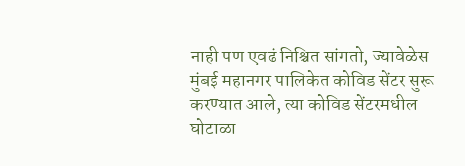नाही पण एवढं निश्चित सांगतो, ज्यावेळेस मुंबई महानगर पालिकेत कोविड सेंटर सुरू करण्यात आले, त्या कोविड सेंटरमधील घोटाळा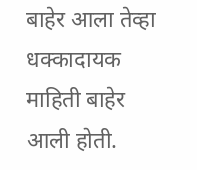बाहेर आला तेव्हा धक्कादायक माहिती बाहेर आली होती.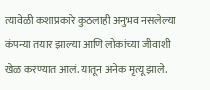त्यावेळी कशाप्रकारे कुठलाही अनुभव नसलेल्या कंपन्या तयार झाल्या आणि लोकांच्या जीवाशी खेळ करण्यात आलं. यातून अनेक मृत्यू झाले.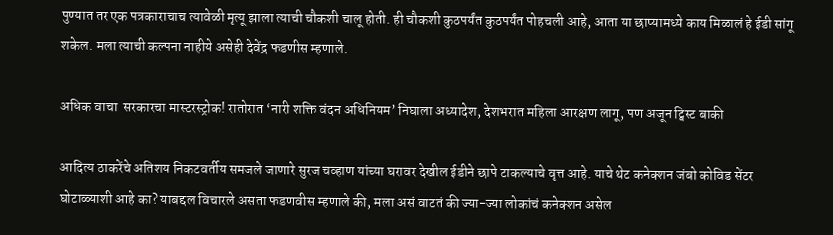पुण्यात तर एक पत्रकाराचाच त्यावेळी मृत्यू झाला त्याची चौकशी चालू होती. ही चौकशी कुठपर्यंत कुठपर्यंत पोहचली आहे, आता या छाप्यामध्ये काय मिळालं हे ईडी सांगू शकेल. मला त्याची कल्पना नाहीये असेही देवेंद्र फडणीस म्हणाले.

अधिक वाचा  सरकारचा मास्टरस्ट्रोक! रातोरात ‘नारी शक्ति वंदन अधिनियम’ निघाला अध्यादेश, देशभरात महिला आरक्षण लागू, पण अजून ट्विस्ट बाकी

आदित्य ठाकरेंचे अतिशय निकटवर्तीय समजले जाणारे सुरज चव्हाण यांच्या घरावर देखील ईडीने छापे टाकल्याचे वृत्त आहे. याचे थेट कनेक्शन जंबो कोविड सेंटर घोटाळ्याशी आहे का? याबद्दल विचारले असता फडणवीस म्हणाले की, मला असं वाटतं की ज्या-ज्या लोकांचं कनेक्शन असेल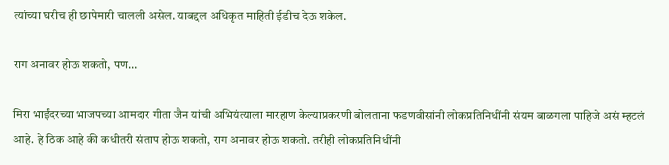त्यांच्या घरीच ही छापेमारी चालली असेल. याबद्दल अधिकृत माहिती ईडीच देऊ शकेल.

राग अनावर होऊ शकतो, पण…

मिरा भाईंदरच्या भाजपच्या आमदार गीता जैन यांची अभियंत्याला मारहाण केल्याप्रकरणी बोलताना फडणवीसांनी लोकप्रतिनिधींनी संयम बाळगला पाहिजे असं म्हटलं आहे. हे ठिक आहे की कधीतरी संताप होऊ शकतो, राग अनावर होऊ शकतो. तरीही लोकप्रतिनिधींनी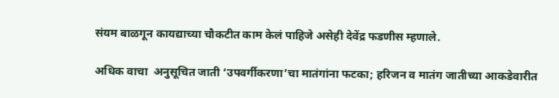संयम बाळगून कायद्याच्या चौकटीत काम केलं पाहिजे असेही देवेंद्र फडणीस म्हणाले.

अधिक वाचा  अनुसूचित जाती ‘उपवर्गीकरणा’चा मातंगांना फटका; हरिजन व मातंग जातीच्या आकडेवारीत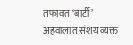तफावत ‘बार्टी’ अहवालात संशय व्यक्त